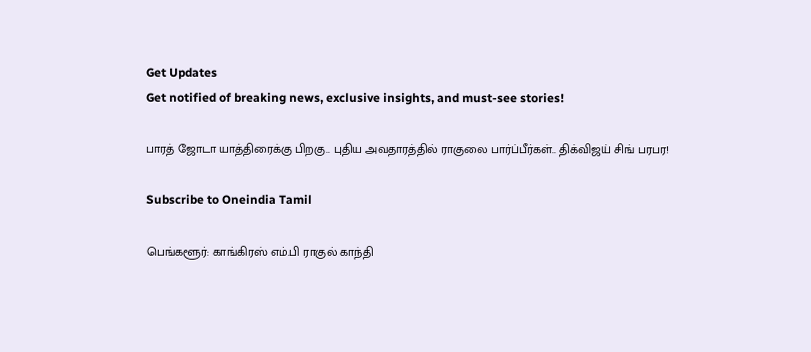Get Updates
Get notified of breaking news, exclusive insights, and must-see stories!

பாரத் ஜோடா யாத்திரைக்கு பிறகு.. புதிய அவதாரத்தில் ராகுலை பார்ப்பீர்கள்.. திக்விஜய் சிங் பரபர!

Subscribe to Oneindia Tamil

பெங்களூர்: காங்கிரஸ் எம்.பி ராகுல் காந்தி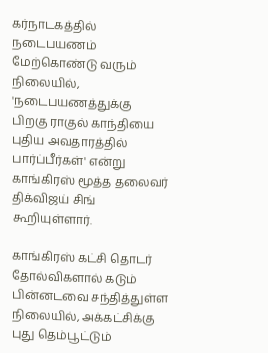கர்நாடகத்தில் நடைபயணம் மேற்கொண்டு வரும் நிலையில், 'நடைபயணத்துக்கு பிறகு ராகுல் காந்தியை புதிய அவதாரத்தில் பார்ப்பீர்கள்' என்று காங்கிரஸ் மூத்த தலைவர் திக்விஜய் சிங் கூறியுள்ளார்.

காங்கிரஸ் கட்சி தொடர் தோல்விகளால் கடும் பின்னடவை சந்தித்துள்ள நிலையில், அக்கட்சிக்கு புது தெம்பூட்டும்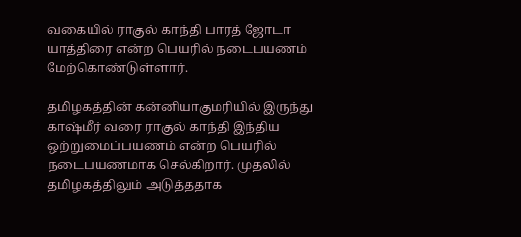வகையில் ராகுல் காந்தி பாரத் ஜோடா யாத்திரை என்ற பெயரில் நடைபயணம் மேற்கொண்டுள்ளார்.

தமிழகத்தின் கன்னியாகுமரியில் இருந்து காஷ்மீர் வரை ராகுல் காந்தி இந்திய ஒற்றுமைப்பயணம் என்ற பெயரில் நடைபயணமாக செல்கிறார். முதலில் தமிழகத்திலும் அடுத்ததாக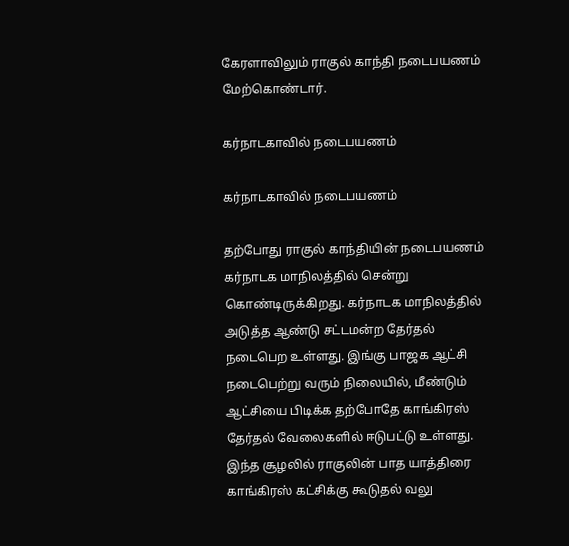கேரளாவிலும் ராகுல் காந்தி நடைபயணம் மேற்கொண்டார்.

கர்நாடகாவில் நடைபயணம்

கர்நாடகாவில் நடைபயணம்

தற்போது ராகுல் காந்தியின் நடைபயணம் கர்நாடக மாநிலத்தில் சென்று கொண்டிருக்கிறது. கர்நாடக மாநிலத்தில் அடுத்த ஆண்டு சட்டமன்ற தேர்தல் நடைபெற உள்ளது. இங்கு பாஜக ஆட்சி நடைபெற்று வரும் நிலையில், மீண்டும் ஆட்சியை பிடிக்க தற்போதே காங்கிரஸ் தேர்தல் வேலைகளில் ஈடுபட்டு உள்ளது. இந்த சூழலில் ராகுலின் பாத யாத்திரை காங்கிரஸ் கட்சிக்கு கூடுதல் வலு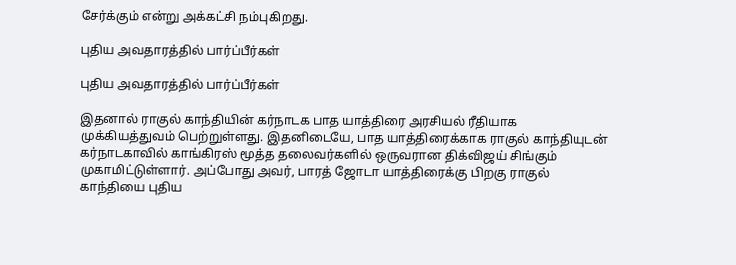சேர்க்கும் என்று அக்கட்சி நம்புகிறது.

புதிய அவதாரத்தில் பார்ப்பீர்கள்

புதிய அவதாரத்தில் பார்ப்பீர்கள்

இதனால் ராகுல் காந்தியின் கர்நாடக பாத யாத்திரை அரசியல் ரீதியாக முக்கியத்துவம் பெற்றுள்ளது. இதனிடையே, பாத யாத்திரைக்காக ராகுல் காந்தியுடன் கர்நாடகாவில் காங்கிரஸ் மூத்த தலைவர்களில் ஒருவரான திக்விஜய் சிங்கும் முகாமிட்டுள்ளார். அப்போது அவர், பாரத் ஜோடா யாத்திரைக்கு பிறகு ராகுல் காந்தியை புதிய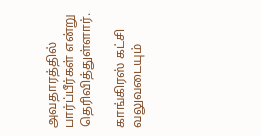அவதாரத்தில் பார்ப்பீர்கள் என்று தெரிவித்துள்ளார்.

காங்கிரஸ் கட்சி வலுவடையும்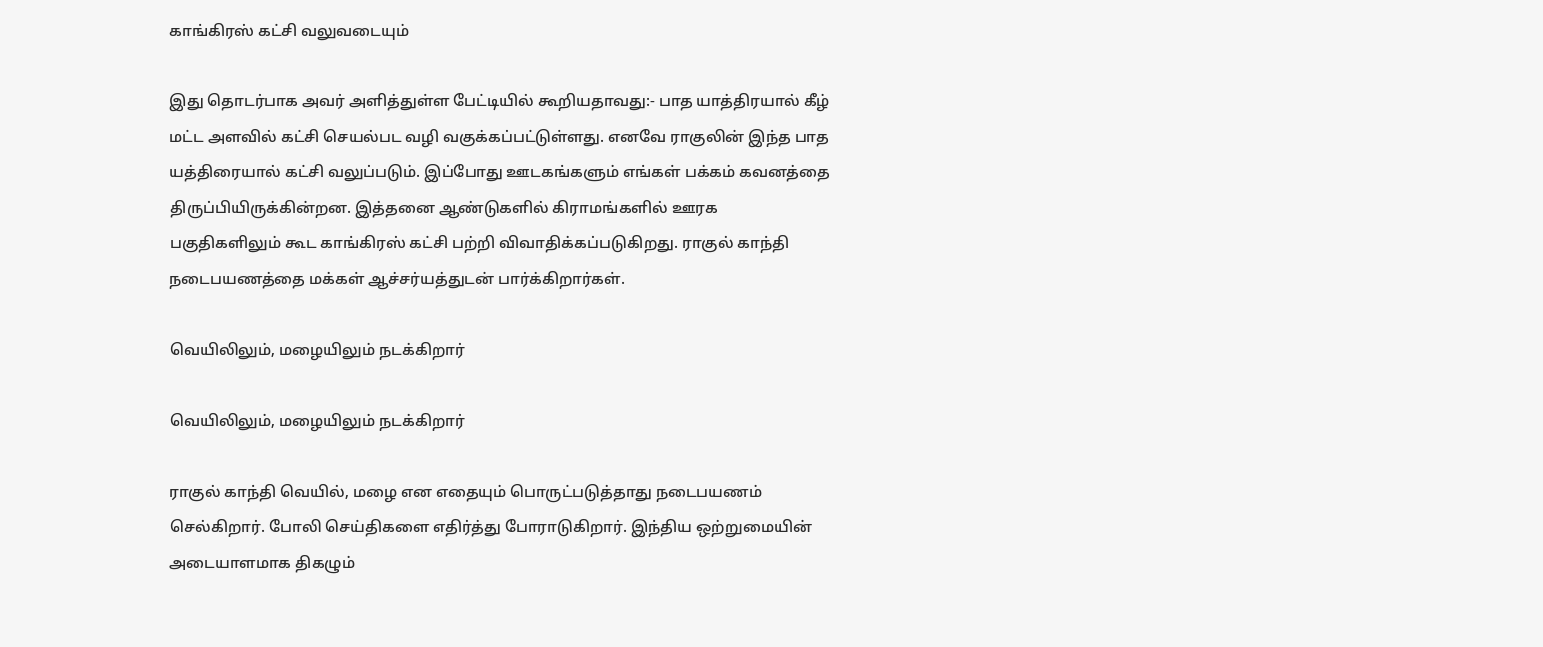காங்கிரஸ் கட்சி வலுவடையும்

இது தொடர்பாக அவர் அளித்துள்ள பேட்டியில் கூறியதாவது:- பாத யாத்திரயால் கீழ் மட்ட அளவில் கட்சி செயல்பட வழி வகுக்கப்பட்டுள்ளது. எனவே ராகுலின் இந்த பாத யத்திரையால் கட்சி வலுப்படும். இப்போது ஊடகங்களும் எங்கள் பக்கம் கவனத்தை திருப்பியிருக்கின்றன. இத்தனை ஆண்டுகளில் கிராமங்களில் ஊரக பகுதிகளிலும் கூட காங்கிரஸ் கட்சி பற்றி விவாதிக்கப்படுகிறது. ராகுல் காந்தி நடைபயணத்தை மக்கள் ஆச்சர்யத்துடன் பார்க்கிறார்கள்.

வெயிலிலும், மழையிலும் நடக்கிறார்

வெயிலிலும், மழையிலும் நடக்கிறார்

ராகுல் காந்தி வெயில், மழை என எதையும் பொருட்படுத்தாது நடைபயணம் செல்கிறார். போலி செய்திகளை எதிர்த்து போராடுகிறார். இந்திய ஒற்றுமையின் அடையாளமாக திகழும்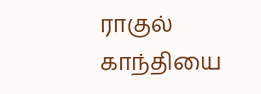ராகுல் காந்தியை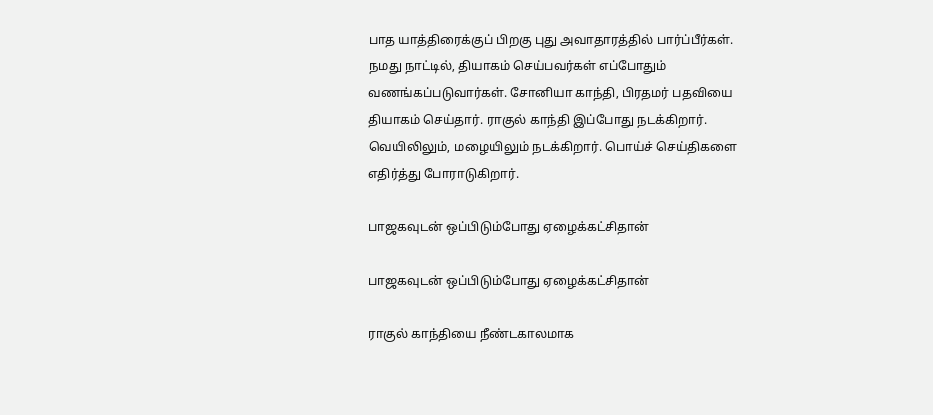பாத யாத்திரைக்குப் பிறகு புது அவாதாரத்தில் பார்ப்பீர்கள். நமது நாட்டில், தியாகம் செய்பவர்கள் எப்போதும் வணங்கப்படுவார்கள். சோனியா காந்தி, பிரதமர் பதவியை தியாகம் செய்தார். ராகுல் காந்தி இப்போது நடக்கிறார். வெயிலிலும், மழையிலும் நடக்கிறார். பொய்ச் செய்திகளை எதிர்த்து போராடுகிறார்.

பாஜகவுடன் ஒப்பிடும்போது ஏழைக்கட்சிதான்

பாஜகவுடன் ஒப்பிடும்போது ஏழைக்கட்சிதான்

ராகுல் காந்தியை நீண்டகாலமாக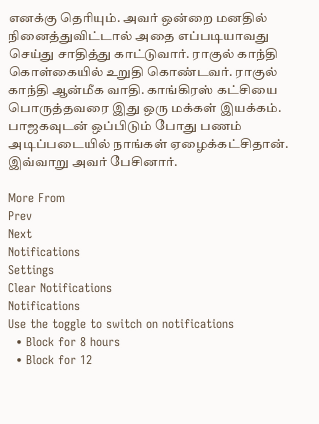எனக்கு தெரியும். அவர் ஒன்றை மனதில் நினைத்துவிட்டால் அதை எப்படியாவது செய்து சாதித்து காட்டுவார். ராகுல் காந்தி கொள்கையில் உறுதி கொண்டவர். ராகுல் காந்தி ஆன்மீக வாதி. காங்கிரஸ் கட்சியை பொருத்தவரை இது ஒரு மக்கள் இயக்கம். பாஜகவுடன் ஒப்பிடும் போது பணம் அடிப்படையில் நாங்கள் ஏழைக்கட்சிதான். இவ்வாறு அவர் பேசினார்.

More From
Prev
Next
Notifications
Settings
Clear Notifications
Notifications
Use the toggle to switch on notifications
  • Block for 8 hours
  • Block for 12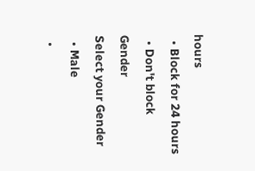hours
  • Block for 24 hours
  • Don't block
Gender
Select your Gender
  • Male
  •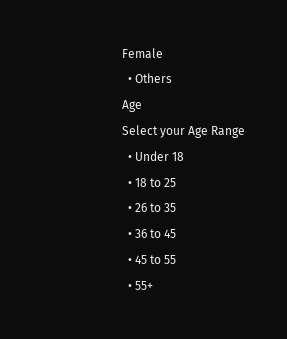Female
  • Others
Age
Select your Age Range
  • Under 18
  • 18 to 25
  • 26 to 35
  • 36 to 45
  • 45 to 55
  • 55+